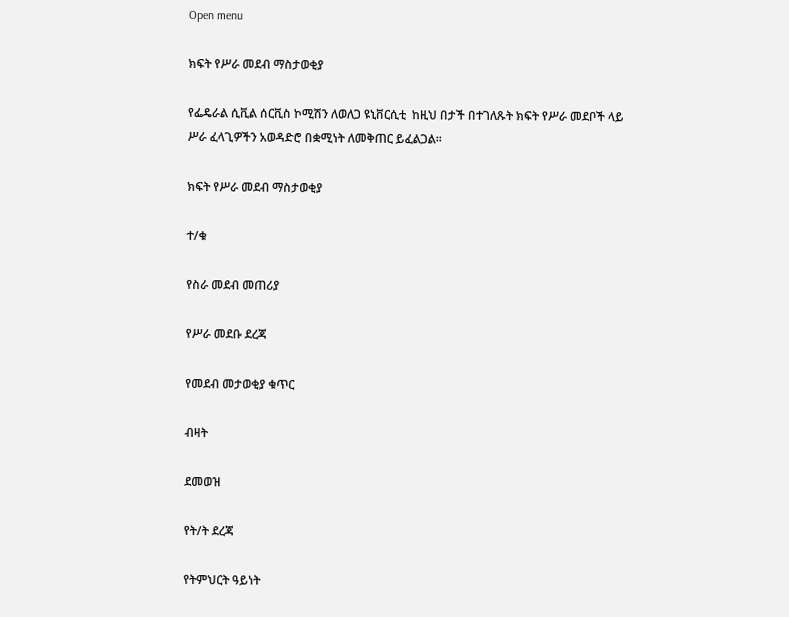Open menu

ክፍት የሥራ መደብ ማስታወቂያ

የፌዴራል ሲቪል ሰርቪስ ኮሚሽን ለወለጋ ዩኒቨርሲቲ  ከዚህ በታች በተገለጹት ክፍት የሥራ መደቦች ላይ ሥራ ፈላጊዎችን አወዳድሮ በቋሚነት ለመቅጠር ይፈልጋል፡፡

ክፍት የሥራ መደብ ማስታወቂያ

ተ/ቁ

የስራ መደብ መጠሪያ

የሥራ መደቡ ደረጃ

የመደብ መታወቂያ ቁጥር

ብዛት

ደመወዝ

የት/ት ደረጃ

የትምህርት ዓይነት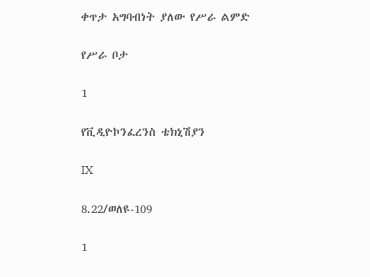ቀጥታ አግባብነት ያለው የሥራ ልምድ

የሥራ ቦታ

1

የቪዲዮኮንፈረንስ ቴክኒሽያን

IX

8.22/ወለዩ-109

1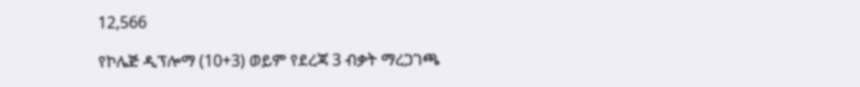12,566

የኮሌጅ ዲፕሎማ (10+3) ወይም የደረጃ 3 ብቃት ማረጋገጫ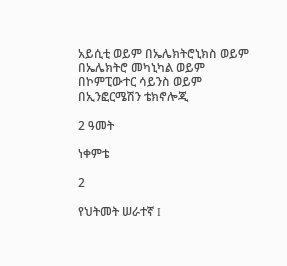አይሲቲ ወይም በኤሌክትሮኒክስ ወይም በኤሌክትሮ መካኒካል ወይም በኮምፒውተር ሳይንስ ወይም በኢንፎርሜሽን ቴክኖሎጂ

2 ዓመት

ነቀምቴ

2

የህትመት ሠራተኛ I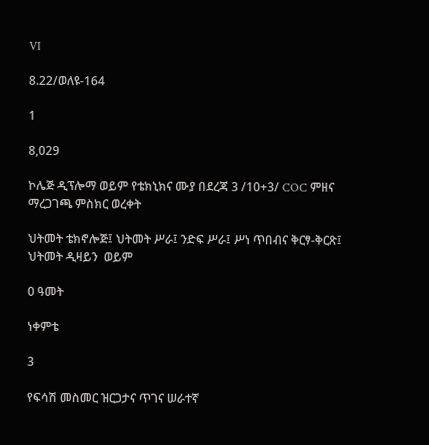VI

8.22/ወለዩ-164

1

8,029

ኮሌጅ ዲፕሎማ ወይም የቴክኒክና ሙያ በደረጃ 3 /10+3/ COC ምዘና ማረጋገጫ ምስክር ወረቀት

ህትመት ቴክኖሎጅ፤ ህትመት ሥራ፤ ንድፍ ሥራ፤ ሥነ ጥበብና ቅርፃ-ቅርጽ፤ ህትመት ዲዛይን  ወይም

0 ዓመት

ነቀምቴ

3

የፍሳሽ መስመር ዝርጋታና ጥገና ሠራተኛ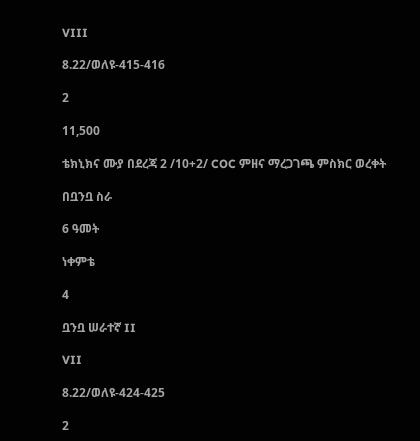VIII

8.22/ወለዩ-415-416

2

11,500

ቴክኒክና ሙያ በደረጃ 2 /10+2/ COC ምዘና ማረጋገጫ ምስክር ወረቀት

በቧንቧ ስራ

6 ዓመት

ነቀምቴ

4

ቧንቧ ሠራተኛ II

VII

8.22/ወለዩ-424-425

2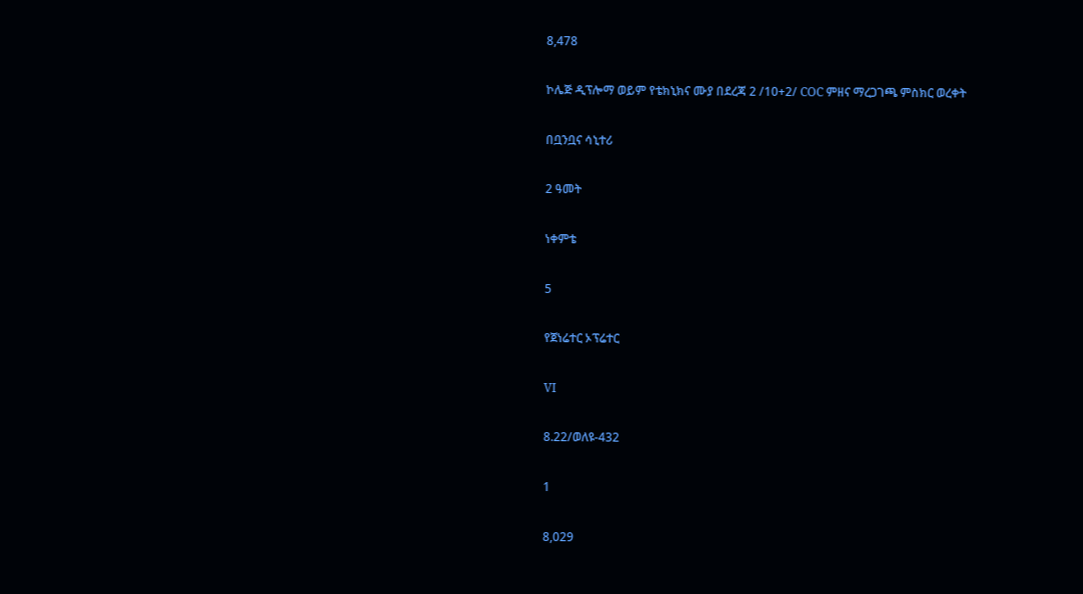8,478

ኮሌጅ ዲፕሎማ ወይም የቴክኒክና ሙያ በደረጃ 2 /10+2/ COC ምዘና ማረጋገጫ ምስክር ወረቀት

በቧንቧና ሳኒተሪ

2 ዓመት

ነቀምቴ

5

የጀነሬተር ኦፕሬተር

VI

8.22/ወለዩ-432

1

8,029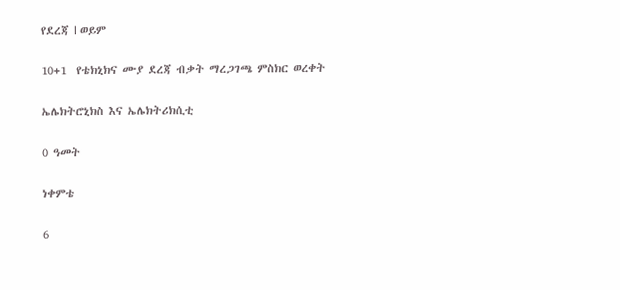የደረጃ I ወይም

10+1  የቴክኒክና ሙያ ደረጃ ብቃት ማረጋገጫ ምስክር ወረቀት

ኤሌክትሮኒክስ እና ኤሌክትሪክሲቲ

0 ዓመት

ነቀምቴ

6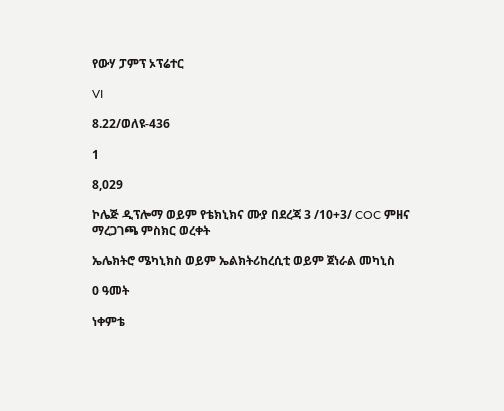የውሃ ፓምፕ ኦፕሬተር

VI

8.22/ወለዩ-436

1

8,029

ኮሌጅ ዲፕሎማ ወይም የቴክኒክና ሙያ በደረጃ 3 /10+3/ COC ምዘና ማረጋገጫ ምስክር ወረቀት

ኤሌክትሮ ሜካኒክስ ወይም ኤልክትሪከረሲቲ ወይም ጀነራል መካኒስ

0 ዓመት

ነቀምቴ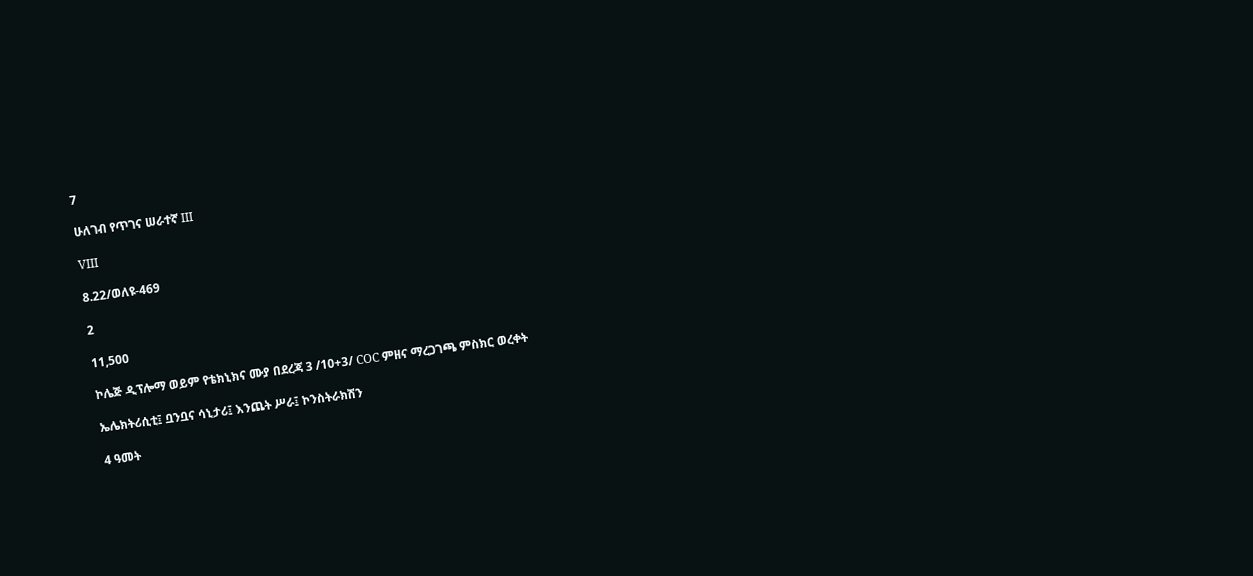7

ሁለገብ የጥገና ሠራተኛ III

VIII

8.22/ወለዩ-469

2

11,500

ኮሌጅ ዲፕሎማ ወይም የቴክኒክና ሙያ በደረጃ 3 /10+3/ COC ምዘና ማረጋገጫ ምስክር ወረቀት

ኤሌክትሪሲቲ፤ ቧንቧና ሳኒታሪ፤ እንጨት ሥራ፤ ኮንስትራክሽን

4 ዓመት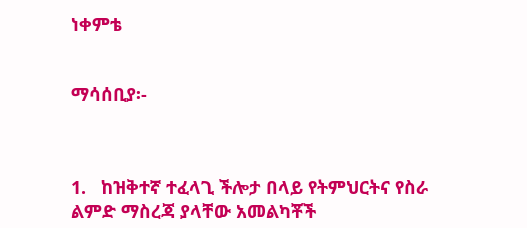ነቀምቴ


ማሳሰቢያ፡-



1.   ከዝቅተኛ ተፈላጊ ችሎታ በላይ የትምህርትና የስራ ልምድ ማስረጃ ያላቸው አመልካቾች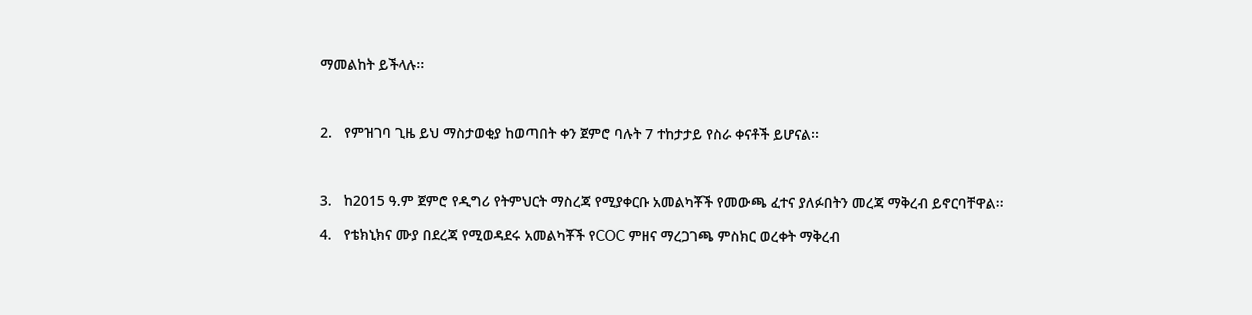ማመልከት ይችላሉ፡፡



2.   የምዝገባ ጊዜ ይህ ማስታወቂያ ከወጣበት ቀን ጀምሮ ባሉት 7 ተከታታይ የስራ ቀናቶች ይሆናል፡፡



3.   ከ2015 ዓ.ም ጀምሮ የዲግሪ የትምህርት ማስረጃ የሚያቀርቡ አመልካቾች የመውጫ ፈተና ያለፉበትን መረጃ ማቅረብ ይኖርባቸዋል፡፡

4.   የቴክኒክና ሙያ በደረጃ የሚወዳደሩ አመልካቾች የCOC ምዘና ማረጋገጫ ምስክር ወረቀት ማቅረብ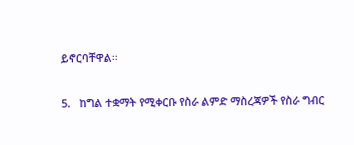ይኖርባቸዋል፡፡

5.   ከግል ተቋማት የሚቀርቡ የስራ ልምድ ማስረጃዎች የስራ ግብር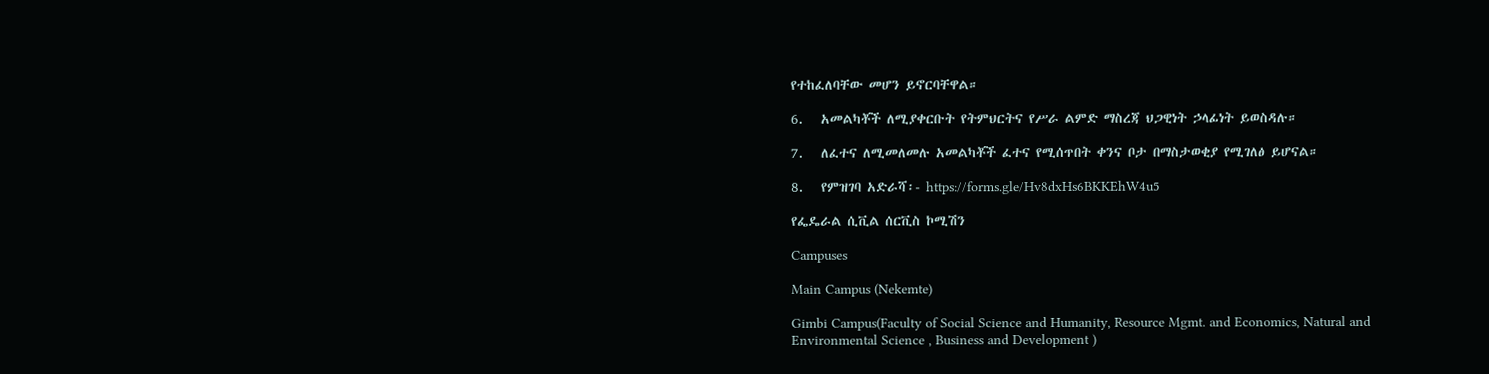የተከፈለባቸው መሆን ይኖርባቸዋል።

6.   አመልካቾች ለሚያቀርቡት የትምህርትና የሥራ ልምድ ማስረጃ ህጋዊነት ኃላፊነት ይወስዳሉ።

7.   ለፈተና ለሚመለመሉ አመልካቾች ፈተና የሚሰጥበት ቀንና ቦታ በማስታወቂያ የሚገለፅ ይሆናል።

8.   የምዝገባ አድራሻ፡- https://forms.gle/Hv8dxHs6BKKEhW4u5

የፌዴራል ሲቪል ሰርቪስ ኮሚሽን

Campuses

Main Campus (Nekemte)

Gimbi Campus(Faculty of Social Science and Humanity, Resource Mgmt. and Economics, Natural and Environmental Science , Business and Development )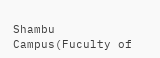Shambu Campus(Fuculty of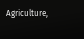Agriculture,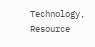Technology, Resource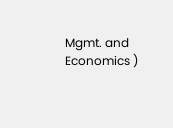Mgmt. and Economics )